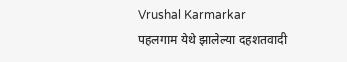Vrushal Karmarkar
पहलगाम येथे झालेल्या दहशतवादी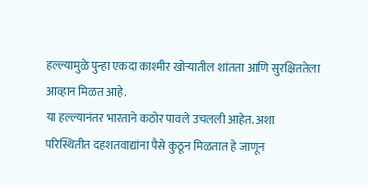हल्ल्यामुळे पुन्हा एकदा काश्मीर खोऱ्यातील शांतता आणि सुरक्षिततेला आव्हान मिळत आहे.
या हल्ल्यानंतर भारताने कठोर पावले उचलली आहेत. अशा परिस्थितीत दहशतवाद्यांना पैसे कुठून मिळतात हे जाणून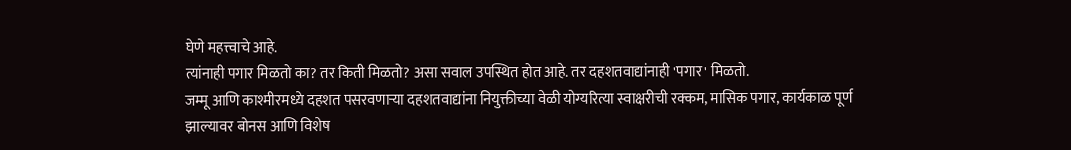घेणे महत्त्वाचे आहे.
त्यांनाही पगार मिळतो का? तर किती मिळतो? असा सवाल उपस्थित होत आहे. तर दहशतवाद्यांनाही 'पगार' मिळतो.
जम्मू आणि काश्मीरमध्ये दहशत पसरवणाऱ्या दहशतवाद्यांना नियुक्तीच्या वेळी योग्यरित्या स्वाक्षरीची रक्कम, मासिक पगार, कार्यकाळ पूर्ण झाल्यावर बोनस आणि विशेष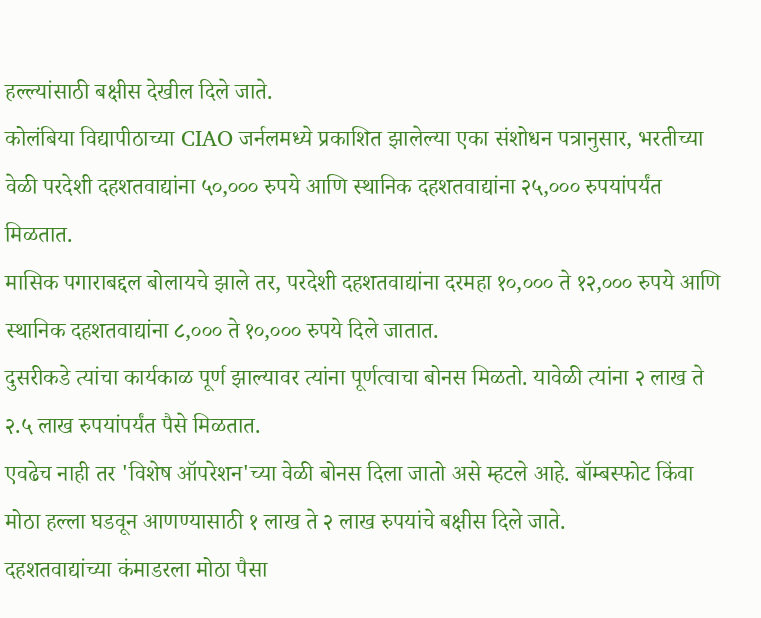हल्ल्यांसाठी बक्षीस देखील दिले जाते.
कोलंबिया विद्यापीठाच्या CIAO जर्नलमध्ये प्रकाशित झालेल्या एका संशोधन पत्रानुसार, भरतीच्या वेळी परदेशी दहशतवाद्यांना ५०,००० रुपये आणि स्थानिक दहशतवाद्यांना २५,००० रुपयांपर्यंत मिळतात.
मासिक पगाराबद्दल बोलायचे झाले तर, परदेशी दहशतवाद्यांना दरमहा १०,००० ते १२,००० रुपये आणि स्थानिक दहशतवाद्यांना ८,००० ते १०,००० रुपये दिले जातात.
दुसरीकडे त्यांचा कार्यकाळ पूर्ण झाल्यावर त्यांना पूर्णत्वाचा बोनस मिळतो. यावेळी त्यांना २ लाख ते २.५ लाख रुपयांपर्यंत पैसे मिळतात.
एवढेच नाही तर 'विशेष ऑपरेशन'च्या वेळी बोनस दिला जातो असे म्हटले आहे. बॉम्बस्फोट किंवा मोठा हल्ला घडवून आणण्यासाठी १ लाख ते २ लाख रुपयांचे बक्षीस दिले जाते.
दहशतवाद्यांच्या कंमाडरला मोठा पैसा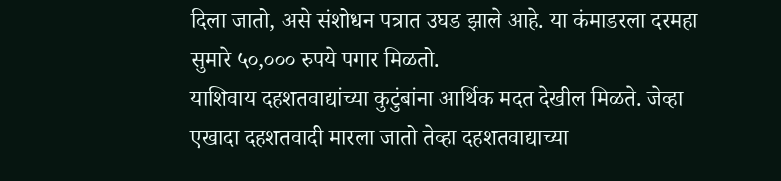दिला जातो, असे संशोधन पत्रात उघड झाले आहे. या कंमाडरला दरमहा सुमारे ५०,००० रुपये पगार मिळतो.
याशिवाय दहशतवाद्यांच्या कुटुंबांना आर्थिक मदत देखील मिळते. जेव्हा एखादा दहशतवादी मारला जातो तेव्हा दहशतवाद्याच्या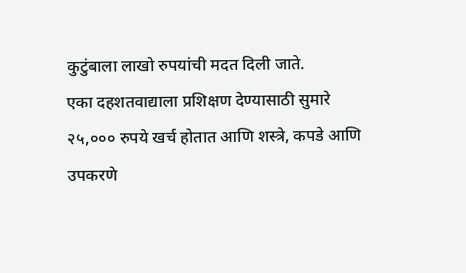कुटुंबाला लाखो रुपयांची मदत दिली जाते.
एका दहशतवाद्याला प्रशिक्षण देण्यासाठी सुमारे २५,००० रुपये खर्च होतात आणि शस्त्रे, कपडे आणि उपकरणे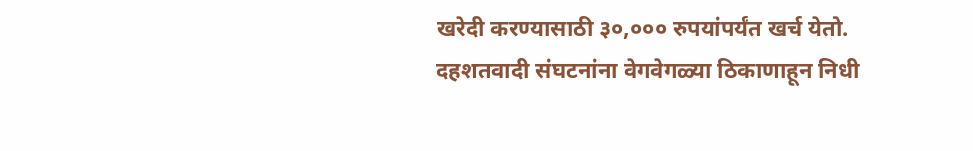खरेदी करण्यासाठी ३०,००० रुपयांपर्यंत खर्च येतो.
दहशतवादी संघटनांना वेगवेगळ्या ठिकाणाहून निधी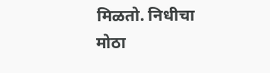मिळतो. निधीचा मोठा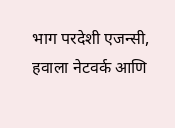भाग परदेशी एजन्सी, हवाला नेटवर्क आणि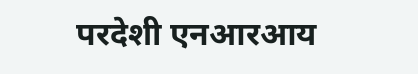परदेशी एनआरआय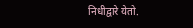निधीद्वारे येतो.